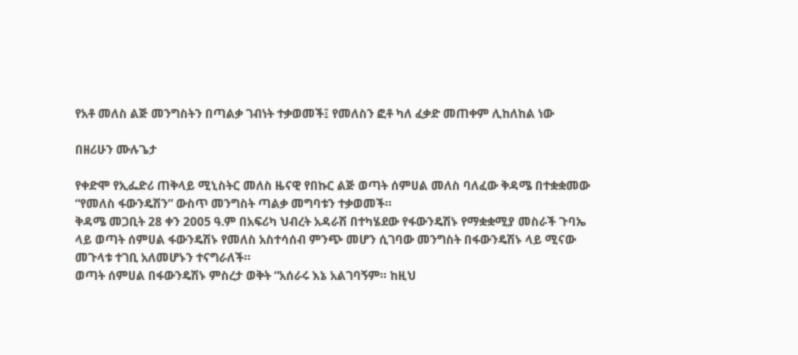የአቶ መለስ ልጅ መንግስትን በጣልቃ ገብነት ተቃወመች፤ የመለስን ፎቶ ካለ ፈቃድ መጠቀም ሊከለከል ነው

በዘሪሁን ሙሉጌታ

የቀድሞ የኢፌድሪ ጠቅላይ ሚኒስትር መለስ ዜናዊ የበኩር ልጅ ወጣት ሰምሀል መለስ ባለፈው ቅዳሜ በተቋቋመው “የመለስ ፋውንዴሽን” ውስጥ መንግስት ጣልቃ መግባቱን ተቃወመች።
ቅዳሜ መጋቢት 28 ቀን 2005 ዓ.ም በአፍሪካ ህብረት አዳራሽ በተካሄደው የፋውንዴሽኑ የማቋቋሚያ መስራች ጉባኤ ላይ ወጣት ሰምሀል ፋውንዴሽኑ የመለስ አስተሳሰብ ምንጭ መሆን ሲገባው መንግስት በፋውንዴሽኑ ላይ ሚናው መጉላቱ ተገቢ አለመሆኑን ተናግራለች።
ወጣት ሰምሀል በፋውንዴሽኑ ምስረታ ወቅት “አሰራሩ እኔ አልገባኝም። ከዚህ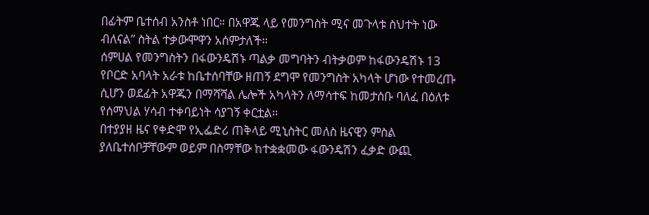በፊትም ቤተሰብ አንስቶ ነበር። በአዋጁ ላይ የመንግስት ሚና መጉላቱ ስህተት ነው ብለናል” ስትል ተቃውሞዋን አሰምታለች።
ሰምሀል የመንግስትን በፋውንዴሽኑ ጣልቃ መግባትን ብትቃወም ከፋውንዴሽኑ 13 የቦርድ አባላት አራቱ ከቤተሰባቸው ዘጠኝ ደግሞ የመንግስት አካላት ሆነው የተመረጡ ሲሆን ወደፊት አዋጁን በማሻሻል ሌሎች አካላትን ለማሳተፍ ከመታሰቡ ባለፈ በዕለቱ የሰማህል ሃሳብ ተቀባይነት ሳያገኝ ቀርቷል።
በተያያዘ ዜና የቀድሞ የኢፌድሪ ጠቅላይ ሚኒስትር መለስ ዜናዊን ምስል ያለቤተሰቦቻቸውም ወይም በስማቸው ከተቋቋመው ፋውንዴሽን ፈቃድ ውጪ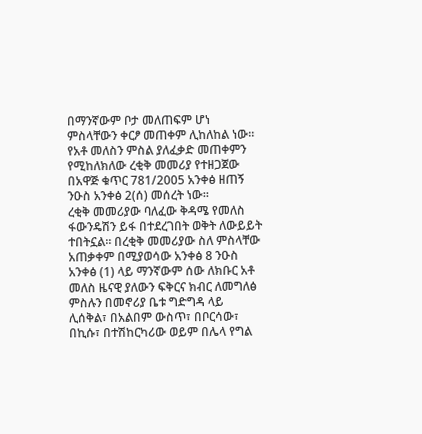በማንኛውም ቦታ መለጠፍም ሆነ ምስላቸውን ቀርፆ መጠቀም ሊከለከል ነው።
የአቶ መለስን ምስል ያለፈቃድ መጠቀምን የሚከለክለው ረቂቅ መመሪያ የተዘጋጀው በአዋጅ ቁጥር 781/2005 አንቀፅ ዘጠኝ ንዑስ አንቀፅ 2(ሰ) መሰረት ነው።
ረቂቅ መመሪያው ባለፈው ቅዳሜ የመለስ ፋውንዴሽን ይፋ በተደረገበት ወቅት ለውይይት ተበትኗል። በረቂቅ መመሪያው ስለ ምስላቸው አጠቃቀም በሚያወሳው አንቀፅ 8 ንዑስ አንቀፅ (1) ላይ ማንኛውም ሰው ለክቡር አቶ መለስ ዜናዊ ያለውን ፍቅርና ክብር ለመግለፅ ምስሉን በመኖሪያ ቤቱ ግድግዳ ላይ ሊሰቅል፣ በአልበም ውስጥ፣ በቦርሳው፣ በኪሱ፣ በተሽከርካሪው ወይም በሌላ የግል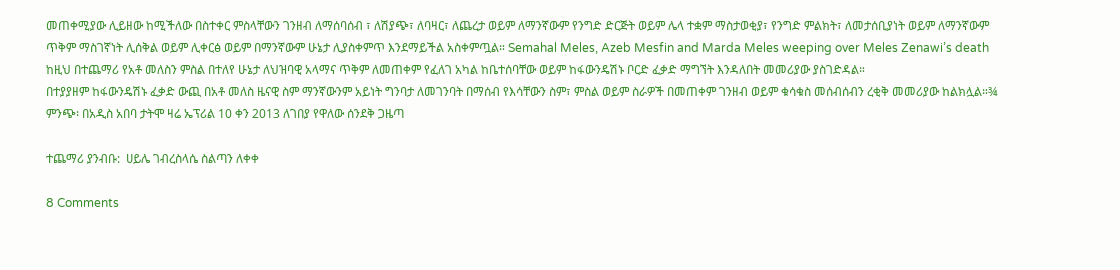መጠቀሚያው ሊይዘው ከሚችለው በስተቀር ምስላቸውን ገንዘብ ለማሰባሰብ ፣ ለሽያጭ፣ ለባዛር፣ ለጨረታ ወይም ለማንኛውም የንግድ ድርጅት ወይም ሌላ ተቋም ማስታወቂያ፣ የንግድ ምልክት፣ ለመታሰቢያነት ወይም ለማንኛውም ጥቅም ማስገኛነት ሊሰቅል ወይም ሊቀርፅ ወይም በማንኛውም ሁኔታ ሊያስቀምጥ እንደማይችል አስቀምጧል። Semahal Meles, Azeb Mesfin and Marda Meles weeping over Meles Zenawi’s death
ከዚህ በተጨማሪ የአቶ መለስን ምስል በተለየ ሁኔታ ለህዝባዊ አላማና ጥቅም ለመጠቀም የፈለገ አካል ከቤተሰባቸው ወይም ከፋውንዴሽኑ ቦርድ ፈቃድ ማግኘት እንዳለበት መመሪያው ያስገድዳል።
በተያያዘም ከፋውንዴሽኑ ፈቃድ ውጪ በአቶ መለስ ዜናዊ ስም ማንኛውንም አይነት ግንባታ ለመገንባት በማሰብ የእሳቸውን ስም፣ ምስል ወይም ስራዎች በመጠቀም ገንዘብ ወይም ቁሳቁስ መሰብሰብን ረቂቅ መመሪያው ከልክሏል።¾
ምንጭ፡ በአዲስ አበባ ታትሞ ዛሬ ኤፕሪል 10 ቀን 2013 ለገበያ የዋለው ሰንደቅ ጋዜጣ

ተጨማሪ ያንብቡ:  ሀይሌ ገብረስላሴ ስልጣን ለቀቀ

8 Comments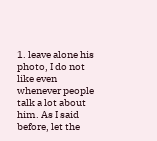1. leave alone his photo, I do not like even whenever people talk a lot about him. As I said before, let the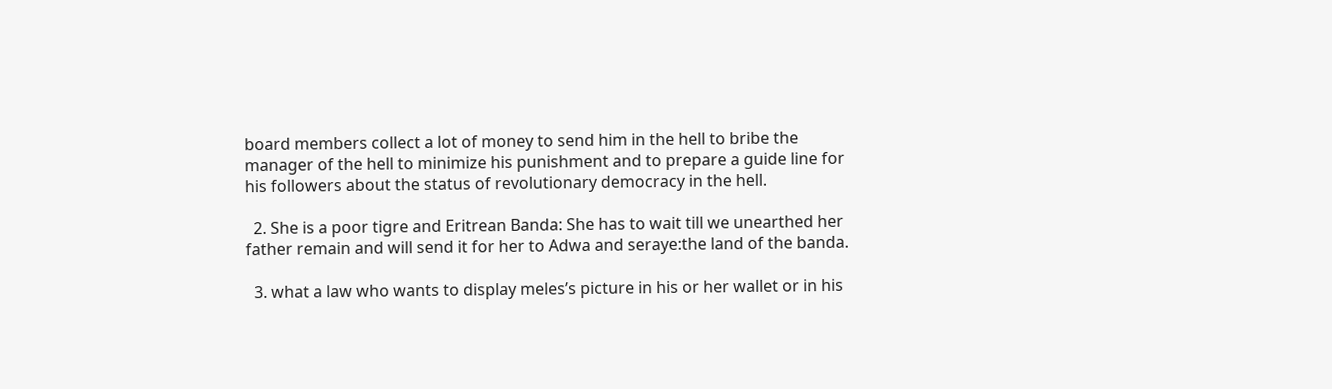board members collect a lot of money to send him in the hell to bribe the manager of the hell to minimize his punishment and to prepare a guide line for his followers about the status of revolutionary democracy in the hell.

  2. She is a poor tigre and Eritrean Banda: She has to wait till we unearthed her father remain and will send it for her to Adwa and seraye:the land of the banda.

  3. what a law who wants to display meles’s picture in his or her wallet or in his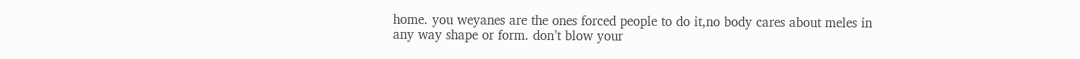home. you weyanes are the ones forced people to do it,no body cares about meles in any way shape or form. don’t blow your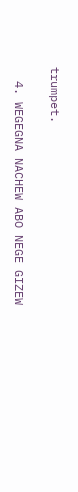trumpet.

  4. WEGEGNA NACHEW ABO NEGE GIZEW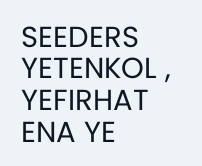SEEDERS YETENKOL , YEFIRHAT ENA YE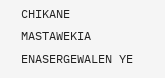CHIKANE MASTAWEKIA ENASERGEWALEN YE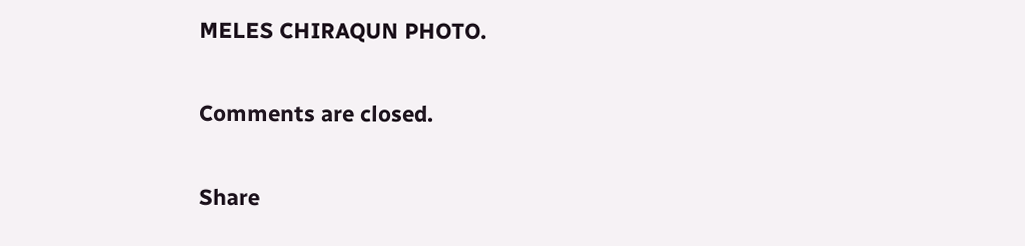MELES CHIRAQUN PHOTO.

Comments are closed.

Share